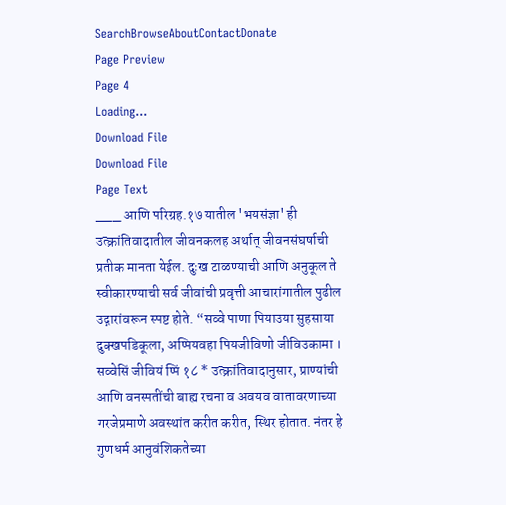SearchBrowseAboutContactDonate
Page Preview
Page 4
Loading...
Download File
Download File
Page Text
___ आणि परिग्रह.१७ यातील 'भयसंज्ञा' ही उत्क्रांतिवादातील जीवनकलह अर्थात् जीवनसंघर्षाची प्रतीक मानता येईल. दुःख टाळण्याची आणि अनुकूल ते स्वीकारण्याची सर्व जीवांची प्रवृत्ती आचारांगातील पुढील उद्गारांवरून स्पष्ट होते. “सव्वे पाणा पियाउया सुहसाया दुक्खपडिकूला, अप्पियवहा पियजीविणो जीविउकामा । सव्वेसिं जीवियं प्पिं १८ * उत्क्रांतिवादानुसार, प्राण्यांची आणि वनस्पतींची बाह्य रचना व अवयव वातावरणाच्या गरजेप्रमाणे अवस्थांत करीत करीत, स्थिर होतात. नंतर हे गुणधर्म आनुवंशिकतेच्या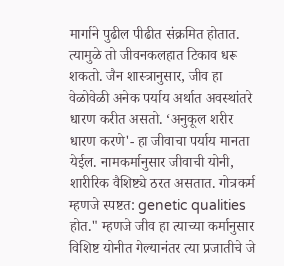मार्गाने पुढील पीढीत संक्रमित होतात. त्यामुळे तो जीवनकलहात टिकाव धरू शकतो. जैन शास्त्रानुसार, जीव हा वेळोवेळी अनेक पर्याय अर्थात अवस्थांतरे धारण करीत असतो. ‘अनुकूल शरीर धारण करणे'- हा जीवाचा पर्याय मानता येईल. नामकर्मानुसार जीवाची योनी, शारीरिक वैशिष्ट्ये ठरत असतात. गोत्रकर्म म्हणजे स्पष्टत: genetic qualities होत." म्हणजे जीव हा त्याच्या कर्मानुसार विशिष्ट योनीत गेल्यानंतर त्या प्रजातीचे जे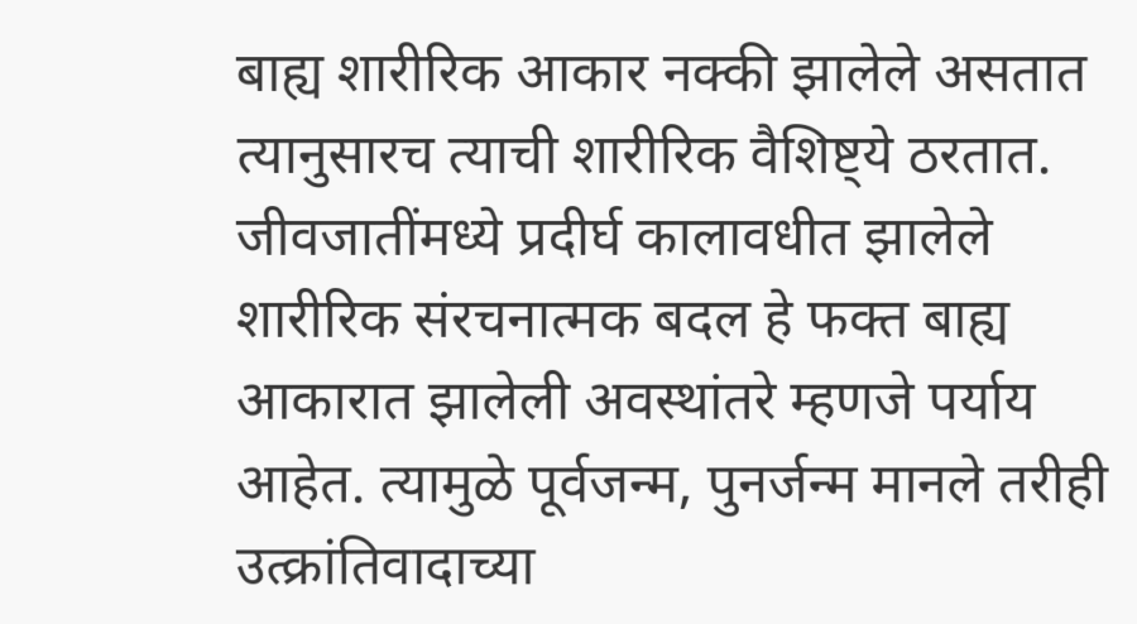बाह्य शारीरिक आकार नक्की झालेले असतात त्यानुसारच त्याची शारीरिक वैशिष्ट्ये ठरतात. जीवजातींमध्ये प्रदीर्घ कालावधीत झालेले शारीरिक संरचनात्मक बदल हे फक्त बाह्य आकारात झालेली अवस्थांतरे म्हणजे पर्याय आहेत. त्यामुळे पूर्वजन्म, पुनर्जन्म मानले तरीही उत्क्रांतिवादाच्या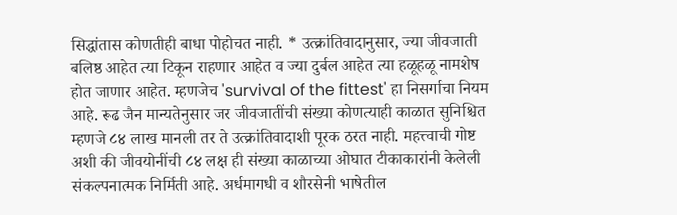सिद्धांतास कोणतीही बाधा पोहोचत नाही. * उत्क्रांतिवादानुसार, ज्या जीवजाती बलिष्ठ आहेत त्या टिकून राहणार आहेत व ज्या दुर्बल आहेत त्या हळूहळू नामशेष होत जाणार आहेत. म्हणजेच 'survival of the fittest' हा निसर्गाचा नियम आहे. रूढ जैन मान्यतेनुसार जर जीवजातींची संख्या कोणत्याही काळात सुनिश्चित म्हणजे ८४ लाख मानली तर ते उत्क्रांतिवादाशी पूरक ठरत नाही. महत्त्वाची गोष्ट अशी की जीवयोनींची ८४ लक्ष ही संख्या काळाच्या ओघात टीकाकारांनी केलेली संकल्पनात्मक निर्मिती आहे. अर्धमागधी व शौरसेनी भाषेतील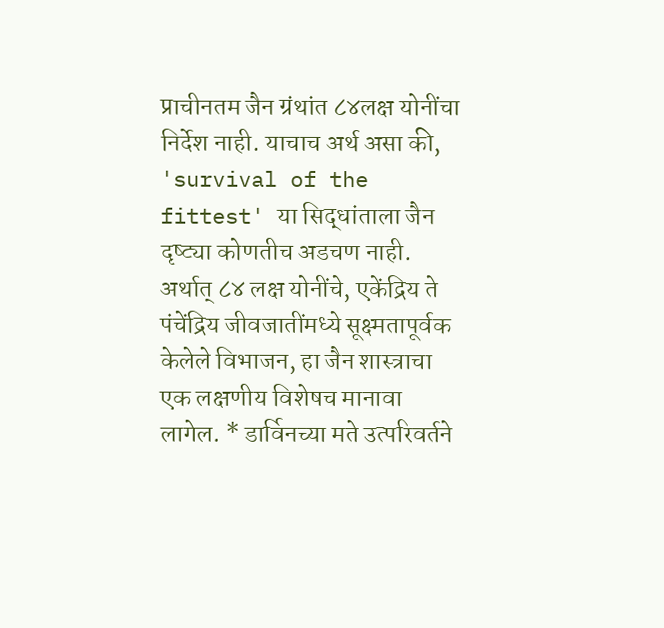प्राचीनतम जैन ग्रंथांत ८४लक्ष योनींचा निर्देश नाही. याचाच अर्थ असा की, 'survival of the fittest' या सिद्धांताला जैन दृष्ट्या कोणतीच अडचण नाही. अर्थात् ८४ लक्ष योनींचे, एकेंद्रिय ते पंचेंद्रिय जीवजातींमध्ये सूक्ष्मतापूर्वक केलेले विभाजन, हा जैन शास्त्राचा एक लक्षणीय विशेषच मानावा लागेल. * डार्विनच्या मते उत्परिवर्तने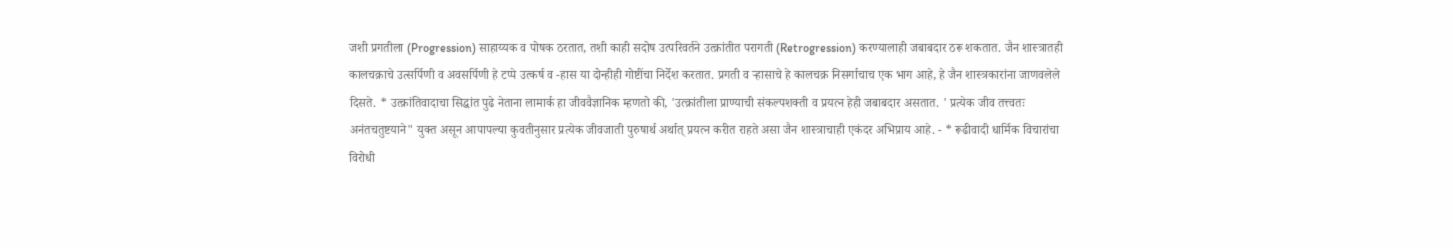जशी प्रगतीला (Progression) साहाय्यक व पोषक ठरतात, तशी काही सदोष उत्परिवर्तने उत्क्रांतीत परागती (Retrogression) करण्यालाही जबाबदार ठरू शकतात. जैन शास्त्रातही कालचक्राचे उत्सर्पिणी व अवसर्पिणी हे टप्पे उत्कर्ष व -हास या दोन्हीही गोष्टींचा निर्देश करतात. प्रगती व ऱ्हासाचे हे कालचक्र निसर्गाचाच एक भाग आहे, हे जैन शास्त्रकारांना जाणवलेले दिसते. * उत्क्रांतिवादाचा सिद्धांत पुढे नेताना लामार्क हा जीववैज्ञानिक म्हणतो की, 'उत्क्रांतीला प्राण्याची संकल्पशक्ती व प्रयत्न हेही जबाबदार असतात. ' प्रत्येक जीव तत्त्वतः अनंतचतुष्टयाने" युक्त असून आपापल्या कुवतीनुसार प्रत्येक जीवजाती पुरुषार्थ अर्थात् प्रयत्न करीत राहते असा जैन शास्त्राचाही एकंदर अभिप्राय आहे. - * रूढीवादी धार्मिक विचारांचा विरोधी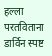हल्ला परतविताना डार्विन स्पष्ट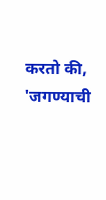करतो की, 'जगण्याची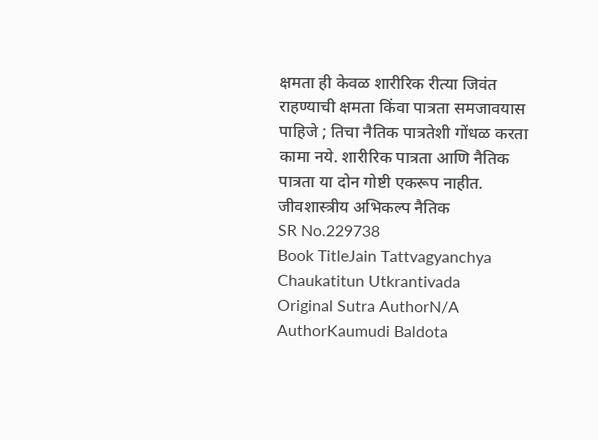क्षमता ही केवळ शारीरिक रीत्या जिवंत राहण्याची क्षमता किंवा पात्रता समजावयास पाहिजे ; तिचा नैतिक पात्रतेशी गोंधळ करता कामा नये. शारीरिक पात्रता आणि नैतिक पात्रता या दोन गोष्टी एकरूप नाहीत. जीवशास्त्रीय अभिकल्प नैतिक
SR No.229738
Book TitleJain Tattvagyanchya Chaukatitun Utkrantivada
Original Sutra AuthorN/A
AuthorKaumudi Baldota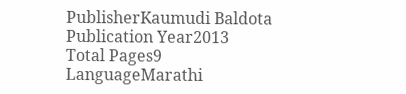PublisherKaumudi Baldota
Publication Year2013
Total Pages9
LanguageMarathi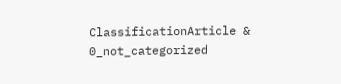ClassificationArticle & 0_not_categorized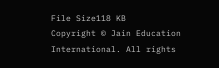File Size118 KB
Copyright © Jain Education International. All rights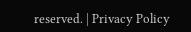reserved. | Privacy Policy